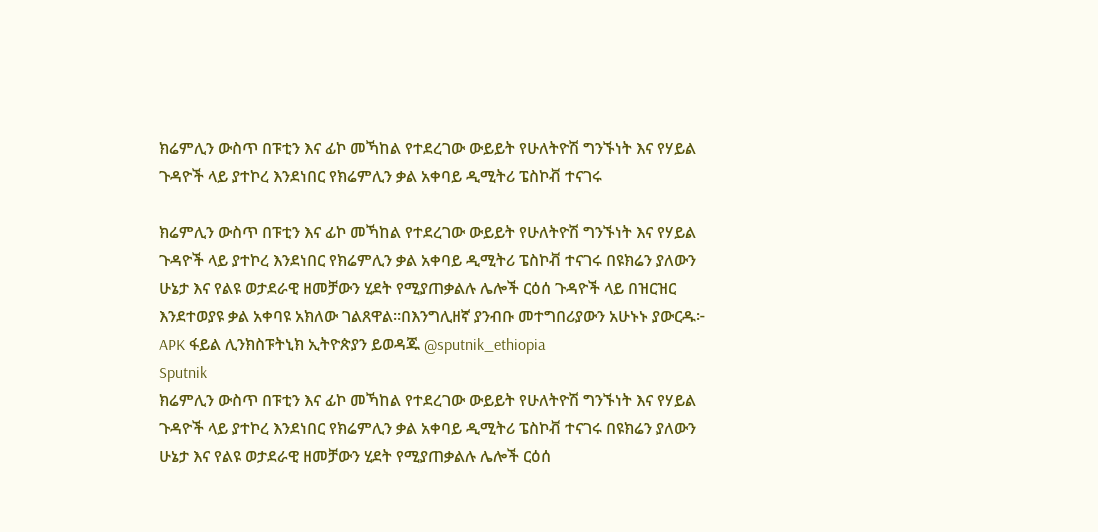ክሬምሊን ውስጥ በፑቲን እና ፊኮ መኻከል የተደረገው ውይይት የሁለትዮሽ ግንኙነት እና የሃይል ጉዳዮች ላይ ያተኮረ እንደነበር የክሬምሊን ቃል አቀባይ ዲሚትሪ ፔስኮቭ ተናገሩ

ክሬምሊን ውስጥ በፑቲን እና ፊኮ መኻከል የተደረገው ውይይት የሁለትዮሽ ግንኙነት እና የሃይል ጉዳዮች ላይ ያተኮረ እንደነበር የክሬምሊን ቃል አቀባይ ዲሚትሪ ፔስኮቭ ተናገሩ በዩክሬን ያለውን ሁኔታ እና የልዩ ወታደራዊ ዘመቻውን ሂደት የሚያጠቃልሉ ሌሎች ርዕሰ ጉዳዮች ላይ በዝርዝር እንደተወያዩ ቃል አቀባዩ አክለው ገልጸዋል።በእንግሊዘኛ ያንብቡ መተግበሪያውን አሁኑኑ ያውርዱ፦ APK ፋይል ሊንክስፑትኒክ ኢትዮጵያን ይወዳጁ @sputnik_ethiopia
Sputnik
ክሬምሊን ውስጥ በፑቲን እና ፊኮ መኻከል የተደረገው ውይይት የሁለትዮሽ ግንኙነት እና የሃይል ጉዳዮች ላይ ያተኮረ እንደነበር የክሬምሊን ቃል አቀባይ ዲሚትሪ ፔስኮቭ ተናገሩ በዩክሬን ያለውን ሁኔታ እና የልዩ ወታደራዊ ዘመቻውን ሂደት የሚያጠቃልሉ ሌሎች ርዕሰ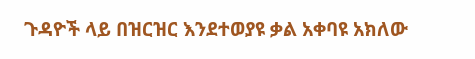ጉዳዮች ላይ በዝርዝር እንደተወያዩ ቃል አቀባዩ አክለው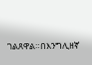ገልጸዋል።በእንግሊዘኛ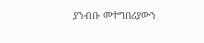ያንብቡ መተግበሪያውን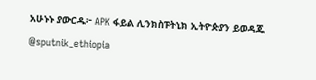አሁኑኑ ያውርዱ፦ APK ፋይል ሊንክስፑትኒክ ኢትዮጵያን ይወዳጁ @sputnik_ethiopia